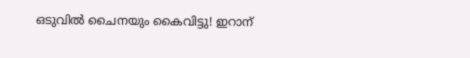ഒടുവില്‍ ചൈനയും കൈവിട്ടു! ഇറാന്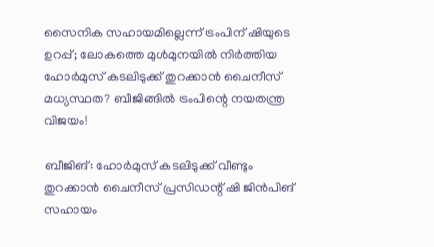സൈനിക സഹായമില്ലെന്ന് ട്രംപിന് ഷിയുടെ ഉറപ്പ്; ലോകത്തെ മുള്‍മുനയില്‍ നിര്‍ത്തിയ ഹോര്‍മുസ് കടലിടുക്ക് തുറക്കാന്‍ ചൈനീസ് മധ്യസ്ഥത? ബീജിങ്ങില്‍ ട്രംപിന്റെ നയതന്ത്ര വിജയം!

ബീജിങ്: ഹോര്‍മുസ് കടലിടുക്ക് വീണ്ടും തുറക്കാന്‍ ചൈനീസ് പ്രസിഡന്റ് ഷി ജിന്‍പിങ് സഹായം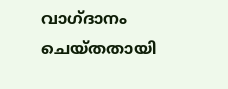വാഗ്ദാനം ചെയ്തതായി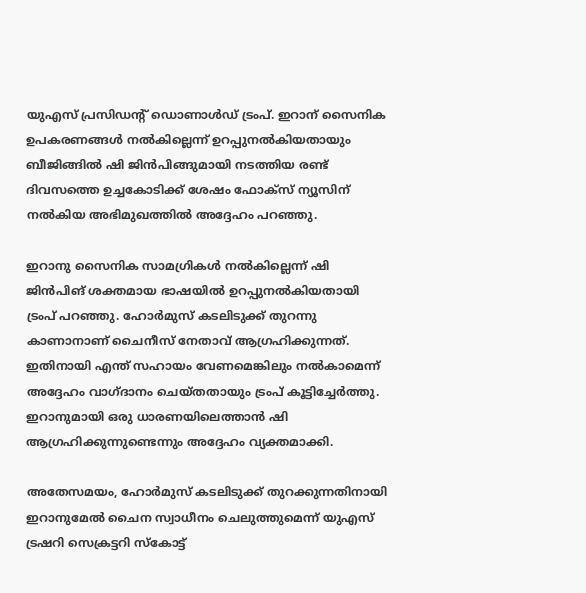യുഎസ് പ്രസിഡന്റ് ഡൊണാള്‍ഡ് ട്രംപ്. ഇറാന് സൈനിക ഉപകരണങ്ങള്‍ നല്‍കില്ലെന്ന് ഉറപ്പുനല്‍കിയതായും ബീജിങ്ങില്‍ ഷി ജിന്‍പിങ്ങുമായി നടത്തിയ രണ്ട് ദിവസത്തെ ഉച്ചകോടിക്ക് ശേഷം ഫോക്‌സ് ന്യൂസിന് നല്‍കിയ അഭിമുഖത്തില്‍ അദ്ദേഹം പറഞ്ഞു.

ഇറാനു സൈനിക സാമഗ്രികള്‍ നല്‍കില്ലെന്ന് ഷി ജിന്‍പിങ് ശക്തമായ ഭാഷയില്‍ ഉറപ്പുനല്‍കിയതായി ട്രംപ് പറഞ്ഞു. ഹോര്‍മുസ് കടലിടുക്ക് തുറന്നു കാണാനാണ് ചൈനീസ് നേതാവ് ആഗ്രഹിക്കുന്നത്. ഇതിനായി എന്ത് സഹായം വേണമെങ്കിലും നല്‍കാമെന്ന് അദ്ദേഹം വാഗ്ദാനം ചെയ്തതായും ട്രംപ് കൂട്ടിച്ചേര്‍ത്തു. ഇറാനുമായി ഒരു ധാരണയിലെത്താന്‍ ഷി ആഗ്രഹിക്കുന്നുണ്ടെന്നും അദ്ദേഹം വ്യക്തമാക്കി.

അതേസമയം, ഹോര്‍മുസ് കടലിടുക്ക് തുറക്കുന്നതിനായി ഇറാനുമേല്‍ ചൈന സ്വാധീനം ചെലുത്തുമെന്ന് യുഎസ് ട്രഷറി സെക്രട്ടറി സ്‌കോട്ട്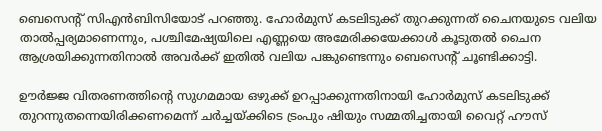ബെസെന്റ് സിഎന്‍ബിസിയോട് പറഞ്ഞു. ഹോര്‍മുസ് കടലിടുക്ക് തുറക്കുന്നത് ചൈനയുടെ വലിയ താല്‍പ്പര്യമാണെന്നും, പശ്ചിമേഷ്യയിലെ എണ്ണയെ അമേരിക്കയേക്കാള്‍ കൂടുതല്‍ ചൈന ആശ്രയിക്കുന്നതിനാല്‍ അവര്‍ക്ക് ഇതില്‍ വലിയ പങ്കുണ്ടെന്നും ബെസെന്റ് ചൂണ്ടിക്കാട്ടി.

ഊര്‍ജ്ജ വിതരണത്തിന്റെ സുഗമമായ ഒഴുക്ക് ഉറപ്പാക്കുന്നതിനായി ഹോര്‍മുസ് കടലിടുക്ക് തുറന്നുതന്നെയിരിക്കണമെന്ന് ചര്‍ച്ചയ്ക്കിടെ ട്രംപും ഷിയും സമ്മതിച്ചതായി വൈറ്റ് ഹൗസ്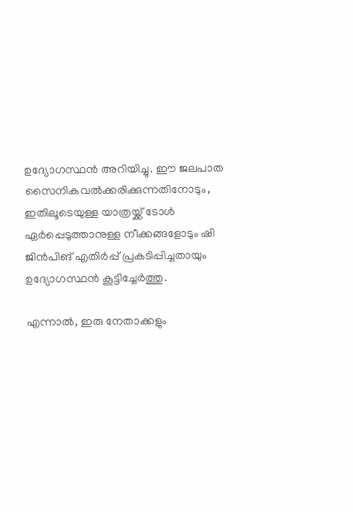ഉദ്യോഗസ്ഥന്‍ അറിയിച്ചു. ഈ ജലപാത സൈനികവല്‍ക്കരിക്കുന്നതിനോടും, ഇതിലൂടെയുള്ള യാത്രയ്ക്ക് ടോള്‍ ഏര്‍പ്പെടുത്താനുള്ള നീക്കങ്ങളോടും ഷി ജിന്‍പിങ് എതിര്‍പ്പ് പ്രകടിപ്പിച്ചതായും ഉദ്യോഗസ്ഥന്‍ കൂട്ടിച്ചേര്‍ത്തു.

എന്നാല്‍, ഇരു നേതാക്കളും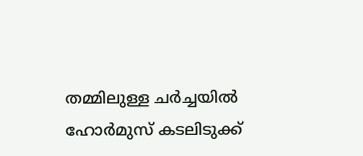തമ്മിലുള്ള ചര്‍ച്ചയില്‍ ഹോര്‍മുസ് കടലിടുക്ക്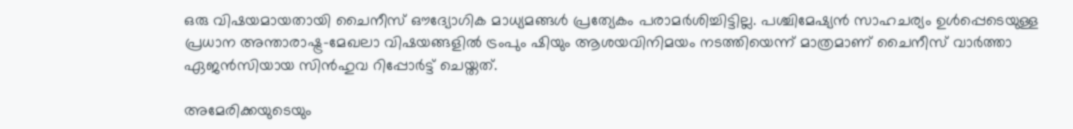ഒരു വിഷയമായതായി ചൈനീസ് ഔദ്യോഗിക മാധ്യമങ്ങള്‍ പ്രത്യേകം പരാമര്‍ശിച്ചിട്ടില്ല. പശ്ചിമേഷ്യന്‍ സാഹചര്യം ഉള്‍പ്പെടെയുള്ള പ്രധാന അന്താരാഷ്ട്ര-മേഖലാ വിഷയങ്ങളില്‍ ട്രംപും ഷിയും ആശയവിനിമയം നടത്തിയെന്ന് മാത്രമാണ് ചൈനീസ് വാര്‍ത്താ ഏജന്‍സിയായ സിന്‍ഹുവ റിപ്പോര്‍ട്ട് ചെയ്തത്.

അമേരിക്കയുടെയും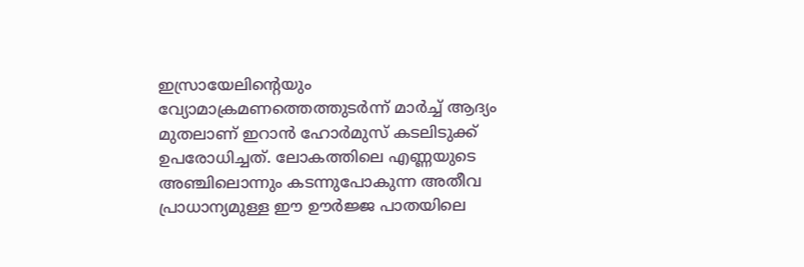ഇസ്രായേലിന്റെയും വ്യോമാക്രമണത്തെത്തുടര്‍ന്ന് മാര്‍ച്ച് ആദ്യം മുതലാണ് ഇറാന്‍ ഹോര്‍മുസ് കടലിടുക്ക് ഉപരോധിച്ചത്. ലോകത്തിലെ എണ്ണയുടെ അഞ്ചിലൊന്നും കടന്നുപോകുന്ന അതീവ പ്രാധാന്യമുള്ള ഈ ഊര്‍ജ്ജ പാതയിലെ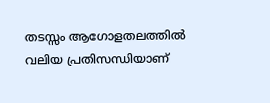തടസ്സം ആഗോളതലത്തില്‍ വലിയ പ്രതിസന്ധിയാണ്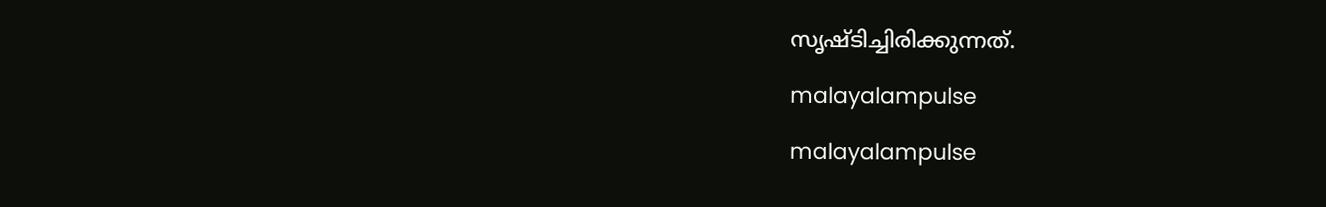സൃഷ്ടിച്ചിരിക്കുന്നത്.

malayalampulse

malayalampulse